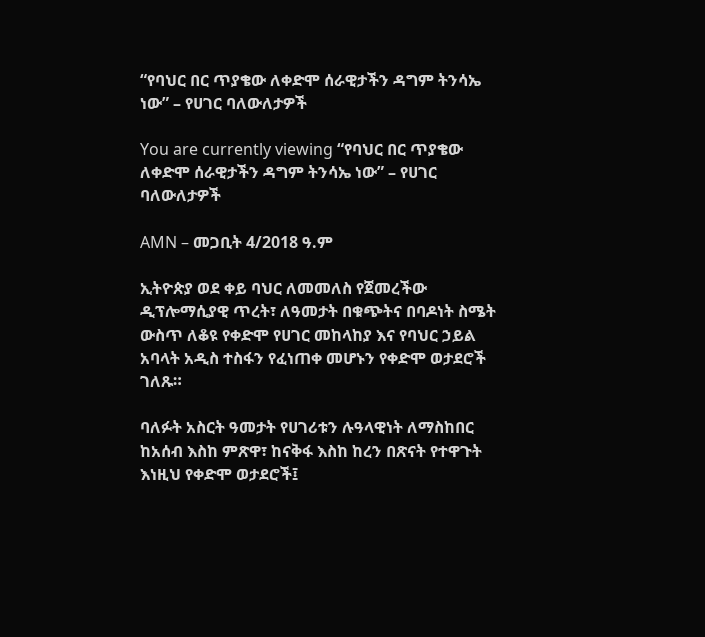“የባህር በር ጥያቄው ለቀድሞ ሰራዊታችን ዳግም ትንሳኤ ነው” – የሀገር ባለውለታዎች

You are currently viewing “የባህር በር ጥያቄው ለቀድሞ ሰራዊታችን ዳግም ትንሳኤ ነው” – የሀገር ባለውለታዎች

AMN – መጋቢት 4/2018 ዓ.ም

ኢትዮጵያ ወደ ቀይ ባህር ለመመለስ የጀመረችው ዲፕሎማሲያዊ ጥረት፣ ለዓመታት በቁጭትና በባዶነት ስሜት ውስጥ ለቆዩ የቀድሞ የሀገር መከላከያ እና የባህር ኃይል አባላት አዲስ ተስፋን የፈነጠቀ መሆኑን የቀድሞ ወታደሮች ገለጹ።

ባለፉት አስርት ዓመታት የሀገሪቱን ሉዓላዊነት ለማስከበር ከአሰብ እስከ ምጽዋ፣ ከናቅፋ እስከ ከረን በጽናት የተዋጉት እነዚህ የቀድሞ ወታደሮች፤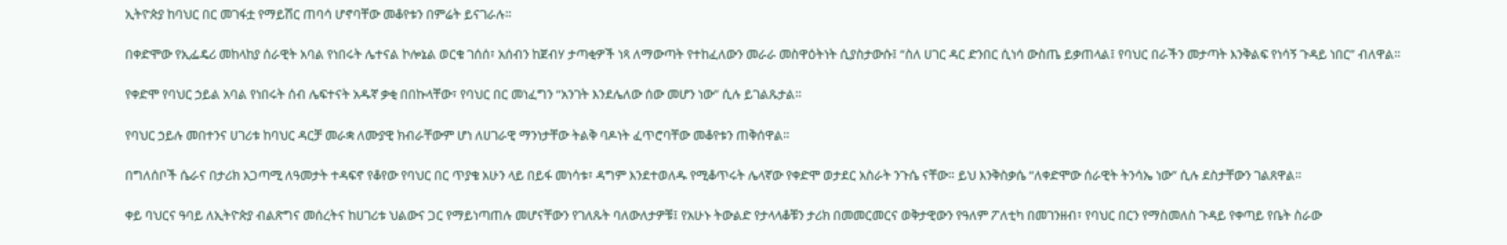ኢትዮጵያ ከባህር በር መገፋቷ የማይሽር ጠባሳ ሆኖባቸው መቆየቱን በምሬት ይናገራሉ።

በቀድሞው የኢፌዴሪ መከላከያ ሰራዊት አባል የነበሩት ሌተናል ኮሎኔል ወርቁ ገሰሰ፣ አሰብን ከጀብሃ ታጣቂዎች ነጻ ለማውጣት የተከፈለውን መራራ መስዋዕትነት ሲያስታውሱ፤ “ስለ ሀገር ዳር ድንበር ሲነሳ ውስጤ ይቃጠላል፤ የባህር በራችን መታጣት እንቅልፍ የነሳኝ ጉዳይ ነበር” ብለዋል።

የቀድሞ የባህር ኃይል አባል የነበሩት ሰብ ሌፍተናት አዱኛ ቃቂ በበኩላቸው፣ የባህር በር መነፈግን “አንገት እንደሌለው ሰው መሆን ነው” ሲሉ ይገልጹታል።

የባህር ኃይሉ መበተንና ሀገሪቱ ከባህር ዳርቻ መራቋ ለሙያዊ ክብራቸውም ሆነ ለሀገራዊ ማንነታቸው ትልቅ ባዶነት ፈጥሮባቸው መቆየቱን ጠቅሰዋል።

በግለሰቦች ሴራና በታሪክ አጋጣሚ ለዓመታት ተዳፍኖ የቆየው የባህር በር ጥያቄ አሁን ላይ በይፋ መነሳቱ፣ ዳግም እንደተወለዱ የሚቆጥሩት ሌላኛው የቀድሞ ወታደር አስራት ንጉሴ ናቸው። ይህ እንቅስቃሴ “ለቀድሞው ሰራዊት ትንሳኤ ነው” ሲሉ ደስታቸውን ገልጸዋል።

ቀይ ባህርና ዓባይ ለኢትዮጵያ ብልጽግና መሰረትና ከሀገሪቱ ህልውና ጋር የማይነጣጠሉ መሆናቸውን የገለጹት ባለውለታዎቹ፤ የአሁኑ ትውልድ የታላላቆቹን ታሪክ በመመርመርና ወቅታዊውን የዓለም ፖለቲካ በመገንዘብ፣ የባህር በርን የማስመለስ ጉዳይ የቀጣይ የቤት ስራው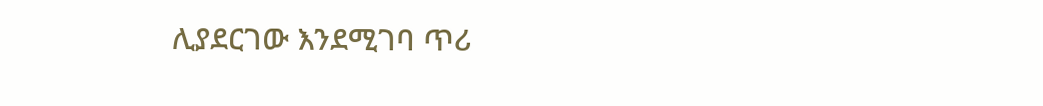ሊያደርገው እንደሚገባ ጥሪ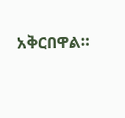አቅርበዋል።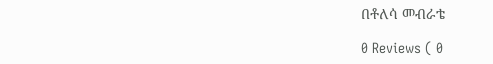በቶለሳ መብራቴ

0 Reviews ( 0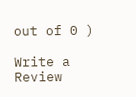out of 0 )

Write a Review